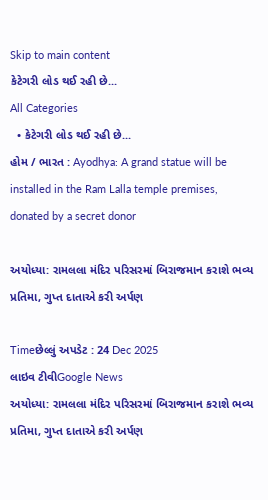Skip to main content
કેટેગરી લોડ થઈ રહી છે...
All Categories
  • કેટેગરી લોડ થઈ રહી છે...
હોમ / ભારત : Ayodhya: A grand statue will be installed in the Ram Lalla temple premises, donated by a secret donor

અયોધ્યા: રામલલા મંદિર પરિસરમાં બિરાજમાન કરાશે ભવ્ય પ્રતિમા, ગુપ્ત દાતાએ કરી અર્પણ

Timeછેલ્લું અપડેટ : 24 Dec 2025
લાઇવ ટીવીGoogle News
અયોધ્યા: રામલલા મંદિર પરિસરમાં બિરાજમાન કરાશે ભવ્ય પ્રતિમા, ગુપ્ત દાતાએ કરી અર્પણ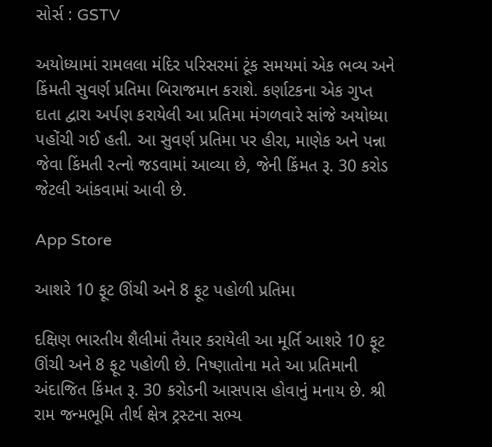સોર્સ : GSTV

અયોધ્યામાં રામલલા મંદિર પરિસરમાં ટૂંક સમયમાં એક ભવ્ય અને કિંમતી સુવર્ણ પ્રતિમા બિરાજમાન કરાશે. કર્ણાટકના એક ગુપ્ત દાતા દ્વારા અર્પણ કરાયેલી આ પ્રતિમા મંગળવારે સાંજે અયોધ્યા પહોંચી ગઈ હતી. આ સુવર્ણ પ્રતિમા પર હીરા, માણેક અને પન્ના જેવા કિંમતી રત્નો જડવામાં આવ્યા છે, જેની કિંમત રૂ. 30 કરોડ જેટલી આંકવામાં આવી છે.

App Store

આશરે 10 ફૂટ ઊંચી અને 8 ફૂટ પહોળી પ્રતિમા

દક્ષિણ ભારતીય શૈલીમાં તૈયાર કરાયેલી આ મૂર્તિ આશરે 10 ફૂટ ઊંચી અને 8 ફૂટ પહોળી છે. નિષ્ણાતોના મતે આ પ્રતિમાની અંદાજિત કિંમત રૂ. 30 કરોડની આસપાસ હોવાનું મનાય છે. શ્રી રામ જન્મભૂમિ તીર્થ ક્ષેત્ર ટ્રસ્ટના સભ્ય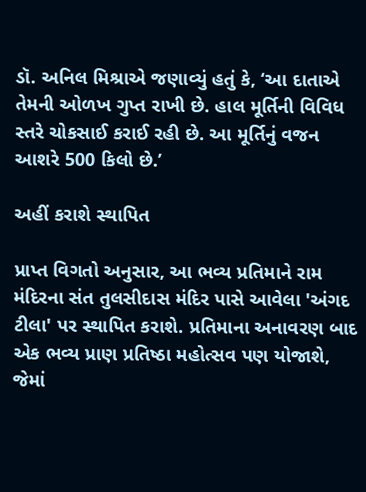ડૉ. અનિલ મિશ્રાએ જણાવ્યું હતું કે, ‘આ દાતાએ તેમની ઓળખ ગુપ્ત રાખી છે. હાલ મૂર્તિની વિવિધ સ્તરે ચોકસાઈ કરાઈ રહી છે. આ મૂર્તિનું વજન આશરે 500 કિલો છે.’

અહીં કરાશે સ્થાપિત

પ્રાપ્ત વિગતો અનુસાર, આ ભવ્ય પ્રતિમાને રામ મંદિરના સંત તુલસીદાસ મંદિર પાસે આવેલા 'અંગદ ટીલા' પર સ્થાપિત કરાશે. પ્રતિમાના અનાવરણ બાદ એક ભવ્ય પ્રાણ પ્રતિષ્ઠા મહોત્સવ પણ યોજાશે, જેમાં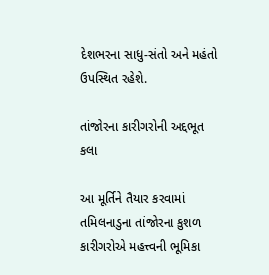દેશભરના સાધુ-સંતો અને મહંતો ઉપસ્થિત રહેશે.

તાંજોરના કારીગરોની અદ્દભૂત કલા

આ મૂર્તિને તૈયાર કરવામાં તમિલનાડુના તાંજોરના કુશળ કારીગરોએ મહત્ત્વની ભૂમિકા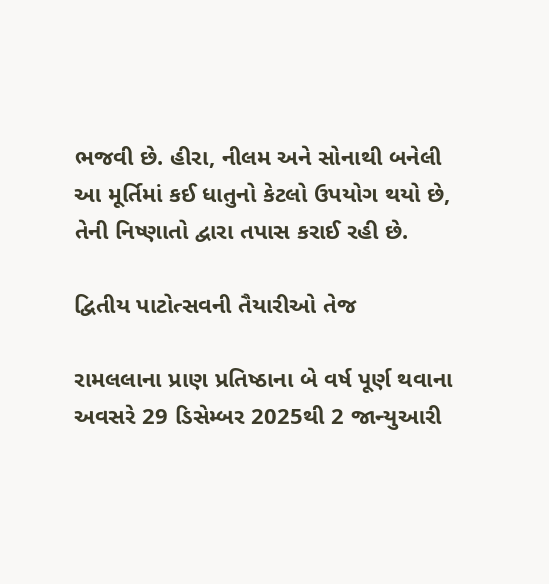ભજવી છે. હીરા, નીલમ અને સોનાથી બનેલી આ મૂર્તિમાં કઈ ધાતુનો કેટલો ઉપયોગ થયો છે, તેની નિષ્ણાતો દ્વારા તપાસ કરાઈ રહી છે.

દ્વિતીય પાટોત્સવની તૈયારીઓ તેજ

રામલલાના પ્રાણ પ્રતિષ્ઠાના બે વર્ષ પૂર્ણ થવાના અવસરે 29 ડિસેમ્બર 2025થી 2 જાન્યુઆરી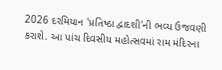2026 દરમિયાન 'પ્રતિષ્ઠા દ્વાદશી'ની ભવ્ય ઉજવણી કરાશે. આ પાંચ દિવસીય મહોત્સવમાં રામ મંદિરના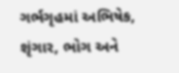ગર્ભગૃહમાં અભિષેક, શૃંગાર, ભોગ અને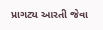પ્રાગટ્ય આરતી જેવા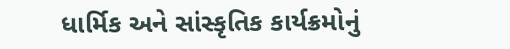ધાર્મિક અને સાંસ્કૃતિક કાર્યક્રમોનું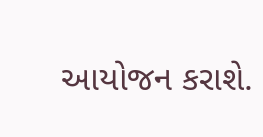આયોજન કરાશે.